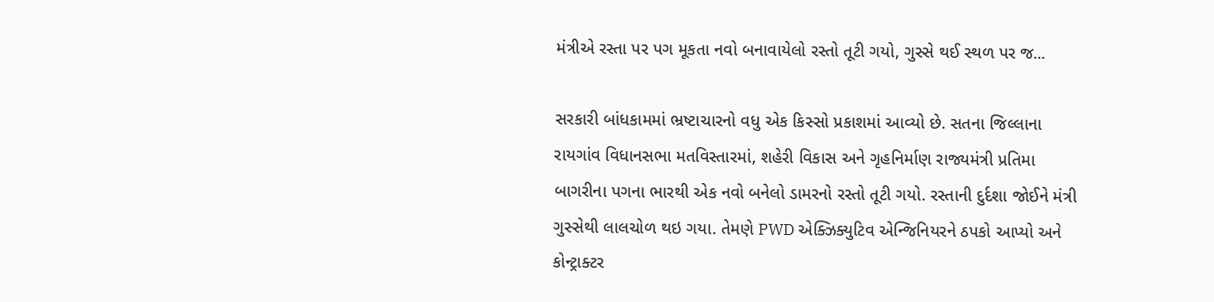મંત્રીએ રસ્તા પર પગ મૂકતા નવો બનાવાયેલો રસ્તો તૂટી ગયો, ગુસ્સે થઈ સ્થળ પર જ...

સરકારી બાંધકામમાં ભ્રષ્ટાચારનો વધુ એક કિસ્સો પ્રકાશમાં આવ્યો છે. સતના જિલ્લાના રાયગાંવ વિધાનસભા મતવિસ્તારમાં, શહેરી વિકાસ અને ગૃહનિર્માણ રાજ્યમંત્રી પ્રતિમા બાગરીના પગના ભારથી એક નવો બનેલો ડામરનો રસ્તો તૂટી ગયો. રસ્તાની દુર્દશા જોઈને મંત્રી ગુસ્સેથી લાલચોળ થઇ ગયા. તેમણે PWD એક્ઝિક્યુટિવ એન્જિનિયરને ઠપકો આપ્યો અને કોન્ટ્રાક્ટર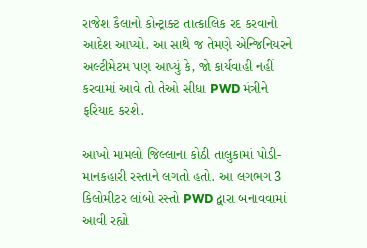રાજેશ કૈલાનો કોન્ટ્રાક્ટ તાત્કાલિક રદ કરવાનો આદેશ આપ્યો. આ સાથે જ તેમણે એન્જિનિયરને અલ્ટીમેટમ પણ આપ્યું કે, જો કાર્યવાહી નહીં કરવામાં આવે તો તેઓ સીધા PWD મંત્રીને ફરિયાદ કરશે.

આખો મામલો જિલ્લાના કોઠી તાલુકામાં પોડી-માનકહારી રસ્તાને લગતો હતો. આ લગભગ 3 કિલોમીટર લાંબો રસ્તો PWD દ્વારા બનાવવામાં આવી રહ્યો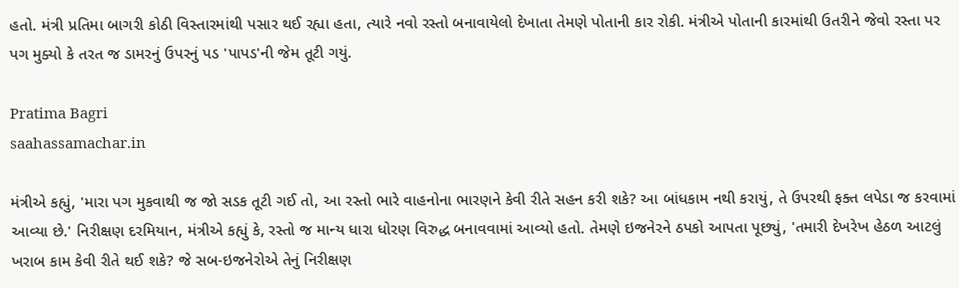હતો. મંત્રી પ્રતિમા બાગરી કોઠી વિસ્તારમાંથી પસાર થઈ રહ્યા હતા, ત્યારે નવો રસ્તો બનાવાયેલો દેખાતા તેમણે પોતાની કાર રોકી. મંત્રીએ પોતાની કારમાંથી ઉતરીને જેવો રસ્તા પર પગ મુક્યો કે તરત જ ડામરનું ઉપરનું પડ 'પાપડ'ની જેમ તૂટી ગયું.

Pratima Bagri
saahassamachar.in

મંત્રીએ કહ્યું, 'મારા પગ મુકવાથી જ જો સડક તૂટી ગઈ તો, આ રસ્તો ભારે વાહનોના ભારણને કેવી રીતે સહન કરી શકે? આ બાંધકામ નથી કરાયું, તે ઉપરથી ફક્ત લપેડા જ કરવામાં આવ્યા છે.' નિરીક્ષણ દરમિયાન, મંત્રીએ કહ્યું કે, રસ્તો જ માન્ય ધારા ધોરણ વિરુદ્ધ બનાવવામાં આવ્યો હતો. તેમણે ઇજનેરને ઠપકો આપતા પૂછ્યું, 'તમારી દેખરેખ હેઠળ આટલું ખરાબ કામ કેવી રીતે થઈ શકે? જે સબ-ઇજનેરોએ તેનું નિરીક્ષણ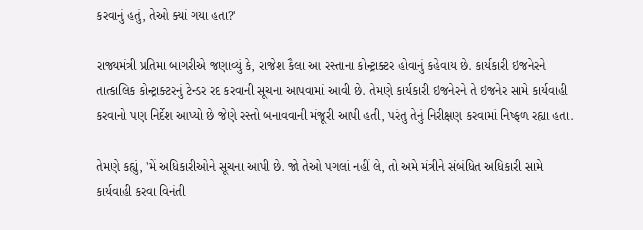કરવાનું હતું, તેઓ ક્યાં ગયા હતા?'

રાજ્યમંત્રી પ્રતિમા બાગરીએ જણાવ્યું કે, રાજેશ કૈલા આ રસ્તાના કોન્ટ્રાક્ટર હોવાનું કહેવાય છે. કાર્યકારી ઇજનેરને તાત્કાલિક કોન્ટ્રાક્ટરનું ટેન્ડર રદ કરવાની સૂચના આપવામાં આવી છે. તેમણે કાર્યકારી ઇજનેરને તે ઇજનેર સામે કાર્યવાહી કરવાનો પણ નિર્દેશ આપ્યો છે જેણે રસ્તો બનાવવાની મંજૂરી આપી હતી, પરંતુ તેનું નિરીક્ષણ કરવામાં નિષ્ફળ રહ્યા હતા.

તેમણે કહ્યું, 'મેં અધિકારીઓને સૂચના આપી છે. જો તેઓ પગલાં નહીં લે, તો અમે મંત્રીને સંબંધિત અધિકારી સામે કાર્યવાહી કરવા વિનંતી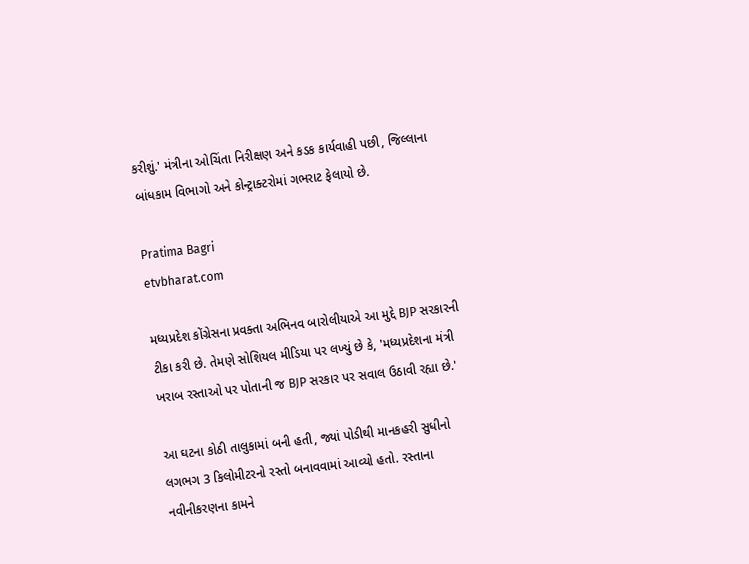કરીશું.' મંત્રીના ઓચિંતા નિરીક્ષણ અને કડક કાર્યવાહી પછી, જિલ્લાના બાંધકામ વિભાગો અને કોન્ટ્રાક્ટરોમાં ગભરાટ ફેલાયો છે.

Pratima Bagri
etvbharat.com

મધ્યપ્રદેશ કોંગ્રેસના પ્રવક્તા અભિનવ બારોલીયાએ આ મુદ્દે BJP સરકારની ટીકા કરી છે. તેમણે સોશિયલ મીડિયા પર લખ્યું છે કે, 'મધ્યપ્રદેશના મંત્રી ખરાબ રસ્તાઓ પર પોતાની જ BJP સરકાર પર સવાલ ઉઠાવી રહ્યા છે.'

આ ઘટના કોઠી તાલુકામાં બની હતી, જ્યાં પોડીથી માનકહરી સુધીનો લગભગ 3 કિલોમીટરનો રસ્તો બનાવવામાં આવ્યો હતો. રસ્તાના નવીનીકરણના કામને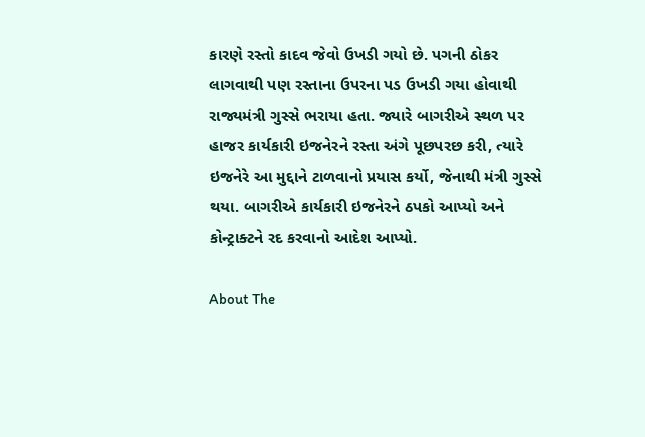કારણે રસ્તો કાદવ જેવો ઉખડી ગયો છે. પગની ઠોકર લાગવાથી પણ રસ્તાના ઉપરના પડ ઉખડી ગયા હોવાથી રાજ્યમંત્રી ગુસ્સે ભરાયા હતા. જ્યારે બાગરીએ સ્થળ પર હાજર કાર્યકારી ઇજનેરને રસ્તા અંગે પૂછપરછ કરી, ત્યારે ઇજનેરે આ મુદ્દાને ટાળવાનો પ્રયાસ કર્યો, જેનાથી મંત્રી ગુસ્સે થયા. બાગરીએ કાર્યકારી ઇજનેરને ઠપકો આપ્યો અને કોન્ટ્રાક્ટને રદ કરવાનો આદેશ આપ્યો.

About The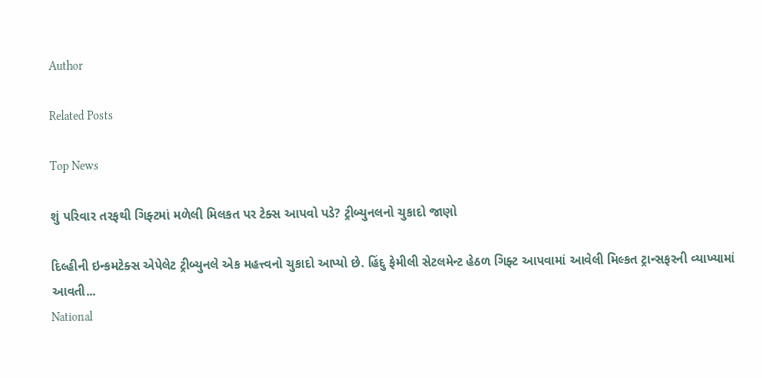Author

Related Posts

Top News

શું પરિવાર તરફથી ગિફ્ટમાં મળેલી મિલકત પર ટેક્સ આપવો પડે? ટ્રીબ્યુનલનો ચુકાદો જાણો

દિલ્હીની ઇન્કમટેક્સ એપેલેટ ટ્રીબ્યુનલે એક મહત્ત્વનો ચુકાદો આપ્યો છે. હિંદુ ફેમીલી સેટલમેન્ટ હેઠળ ગિફ્ટ આપવામાં આવેલી મિલ્કત ટ્રાન્સફરની વ્યાખ્યામાં આવતી...
National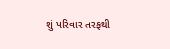શું પરિવાર તરફથી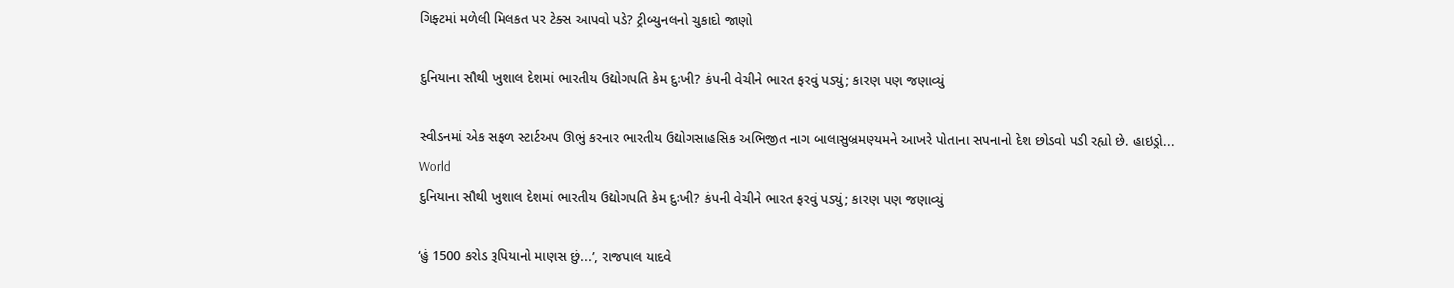ગિફ્ટમાં મળેલી મિલકત પર ટેક્સ આપવો પડે? ટ્રીબ્યુનલનો ચુકાદો જાણો

દુનિયાના સૌથી ખુશાલ દેશમાં ભારતીય ઉદ્યોગપતિ કેમ દુઃખી? કંપની વેચીને ભારત ફરવું પડ્યું; કારણ પણ જણાવ્યું

સ્વીડનમાં એક સફળ સ્ટાર્ટઅપ ઊભું કરનાર ભારતીય ઉદ્યોગસાહસિક અભિજીત નાગ બાલાસુબ્રમણ્યમને આખરે પોતાના સપનાનો દેશ છોડવો પડી રહ્યો છે. હાઇડ્રો...
World
દુનિયાના સૌથી ખુશાલ દેશમાં ભારતીય ઉદ્યોગપતિ કેમ દુઃખી? કંપની વેચીને ભારત ફરવું પડ્યું; કારણ પણ જણાવ્યું

‘હું 1500 કરોડ રૂપિયાનો માણસ છું...’, રાજપાલ યાદવે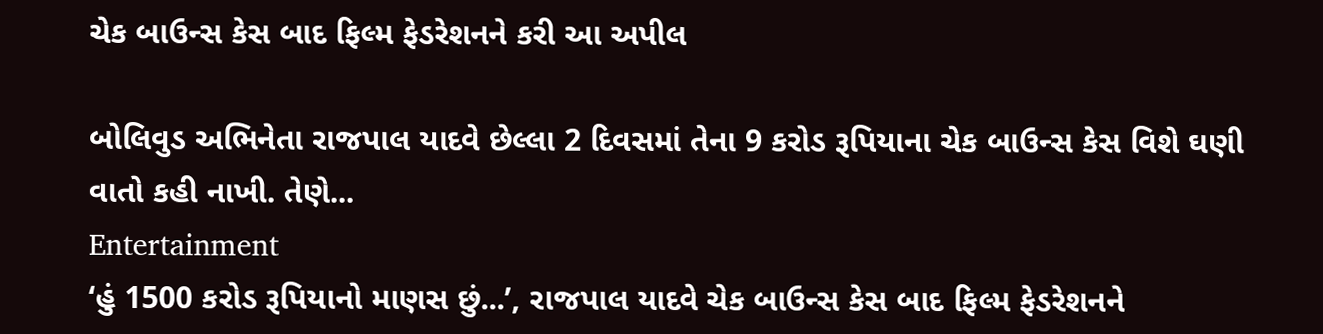ચેક બાઉન્સ કેસ બાદ ફિલ્મ ફેડરેશનને કરી આ અપીલ

બોલિવુડ અભિનેતા રાજપાલ યાદવે છેલ્લા 2 દિવસમાં તેના 9 કરોડ રૂપિયાના ચેક બાઉન્સ કેસ વિશે ઘણી વાતો કહી નાખી. તેણે...
Entertainment
‘હું 1500 કરોડ રૂપિયાનો માણસ છું...’, રાજપાલ યાદવે ચેક બાઉન્સ કેસ બાદ ફિલ્મ ફેડરેશનને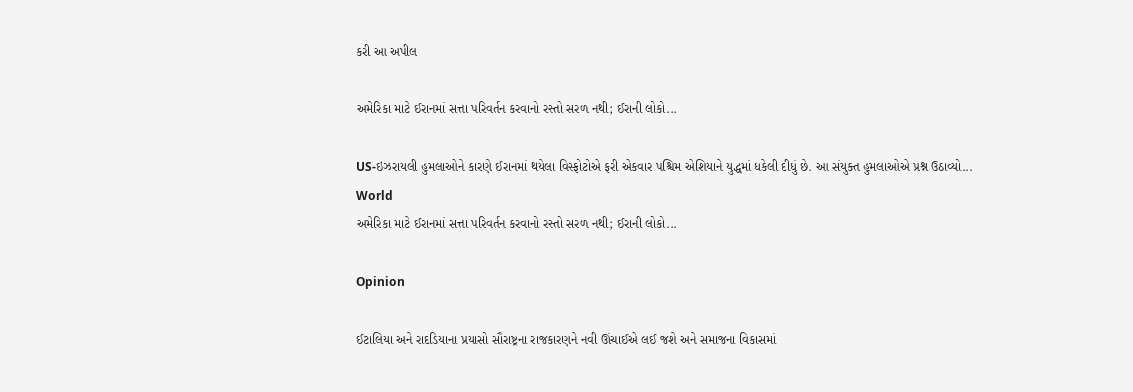કરી આ અપીલ

અમેરિકા માટે ઈરાનમાં સત્તા પરિવર્તન કરવાનો રસ્તો સરળ નથી; ઈરાની લોકો...

US-ઇઝરાયલી હુમલાઓને કારણે ઈરાનમાં થયેલા વિસ્ફોટોએ ફરી એકવાર પશ્ચિમ એશિયાને યુદ્ધમાં ધકેલી દીધું છે. આ સંયુક્ત હુમલાઓએ પ્રશ્ન ઉઠાવ્યો...
World
અમેરિકા માટે ઈરાનમાં સત્તા પરિવર્તન કરવાનો રસ્તો સરળ નથી; ઈરાની લોકો...

Opinion

ઈટાલિયા અને રાદડિયાના પ્રયાસો સૌરાષ્ટ્રના રાજકારણને નવી ઊંચાઈએ લઈ જશે અને સમાજના વિકાસમાં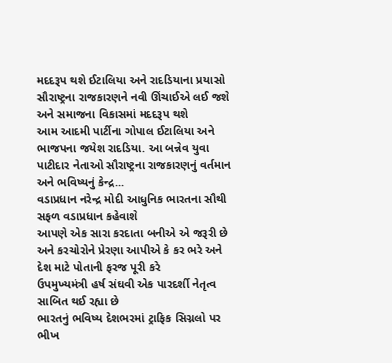મદદરૂપ થશે ઈટાલિયા અને રાદડિયાના પ્રયાસો સૌરાષ્ટ્રના રાજકારણને નવી ઊંચાઈએ લઈ જશે અને સમાજના વિકાસમાં મદદરૂપ થશે
આમ આદમી પાર્ટીના ગોપાલ ઈટાલિયા અને ભાજપના જયેશ રાદડિયા. આ બન્નેવ યુવા પાટીદાર નેતાઓ સૌરાષ્ટ્રના રાજકારણનું વર્તમાન અને ભવિષ્યનું કેન્દ્ર...
વડાપ્રધાન નરેન્દ્ર મોદી આધુનિક ભારતના સૌથી સફળ વડાપ્રધાન કહેવાશે
આપણે એક સારા કરદાતા બનીએ એ જરૂરી છે અને કરચોરોને પ્રેરણા આપીએ કે કર ભરે અને દેશ માટે પોતાની ફરજ પૂરી કરે
ઉપમુખ્યમંત્રી હર્ષ સંઘવી એક પારદર્શી નેતૃત્વ સાબિત થઈ રહ્યા છે
ભારતનું ભવિષ્ય દેશભરમાં ટ્રાફિક સિગ્નલો પર ભીખ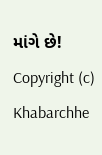માંગે છે!
Copyright (c) Khabarchhe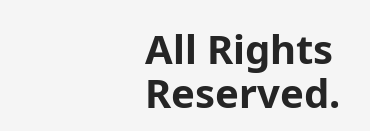All Rights Reserved.